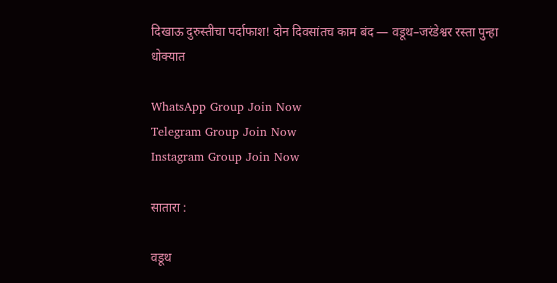दिखाऊ दुरुस्तीचा पर्दाफाश! दोन दिवसांतच काम बंद — वडूथ–जरंडेश्वर रस्ता पुन्हा धोक्यात

WhatsApp Group Join Now
Telegram Group Join Now
Instagram Group Join Now

सातारा :

वडूथ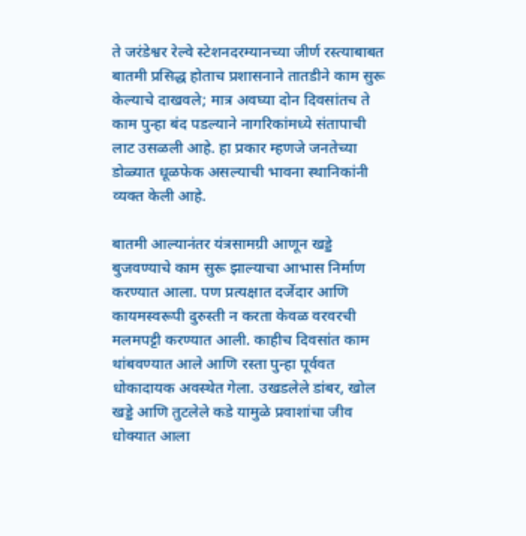ते जरंडेश्वर रेल्वे स्टेशनदरम्यानच्या जीर्ण रस्त्याबाबत बातमी प्रसिद्ध होताच प्रशासनाने तातडीने काम सुरू केल्याचे दाखवले; मात्र अवघ्या दोन दिवसांतच ते काम पुन्हा बंद पडल्याने नागरिकांमध्ये संतापाची लाट उसळली आहे. हा प्रकार म्हणजे जनतेच्या डोळ्यात धूळफेक असल्याची भावना स्थानिकांनी व्यक्त केली आहे.

बातमी आल्यानंतर यंत्रसामग्री आणून खड्डे बुजवण्याचे काम सुरू झाल्याचा आभास निर्माण करण्यात आला. पण प्रत्यक्षात दर्जेदार आणि कायमस्वरूपी दुरुस्ती न करता केवळ वरवरची मलमपट्टी करण्यात आली. काहीच दिवसांत काम थांबवण्यात आले आणि रस्ता पुन्हा पूर्ववत धोकादायक अवस्थेत गेला. उखडलेले डांबर, खोल खड्डे आणि तुटलेले कडे यामुळे प्रवाशांचा जीव धोक्यात आला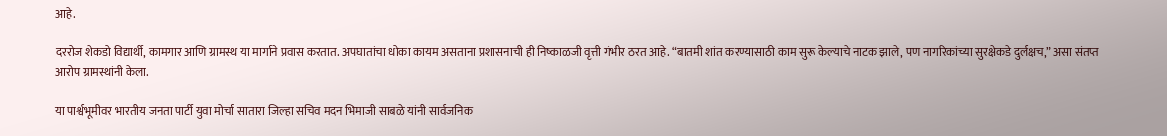आहे.

दररोज शेकडो विद्यार्थी, कामगार आणि ग्रामस्थ या मार्गाने प्रवास करतात. अपघातांचा धोका कायम असताना प्रशासनाची ही निष्काळजी वृत्ती गंभीर ठरत आहे. “बातमी शांत करण्यासाठी काम सुरू केल्याचे नाटक झाले, पण नागरिकांच्या सुरक्षेकडे दुर्लक्षच,” असा संतप्त आरोप ग्रामस्थांनी केला.

या पार्श्वभूमीवर भारतीय जनता पार्टी युवा मोर्चा सातारा जिल्हा सचिव मदन भिमाजी साबळे यांनी सार्वजनिक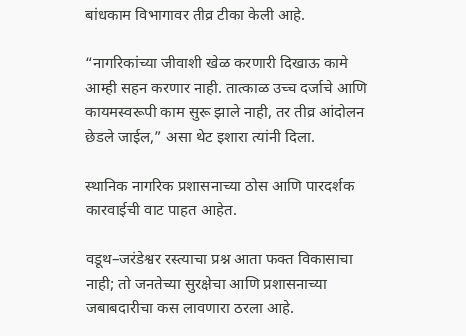बांधकाम विभागावर तीव्र टीका केली आहे.

“नागरिकांच्या जीवाशी खेळ करणारी दिखाऊ कामे आम्ही सहन करणार नाही. तात्काळ उच्च दर्जाचे आणि कायमस्वरूपी काम सुरू झाले नाही, तर तीव्र आंदोलन छेडले जाईल,” असा थेट इशारा त्यांनी दिला.

स्थानिक नागरिक प्रशासनाच्या ठोस आणि पारदर्शक कारवाईची वाट पाहत आहेत.

वडूथ–जरंडेश्वर रस्त्याचा प्रश्न आता फक्त विकासाचा नाही; तो जनतेच्या सुरक्षेचा आणि प्रशासनाच्या जबाबदारीचा कस लावणारा ठरला आहे.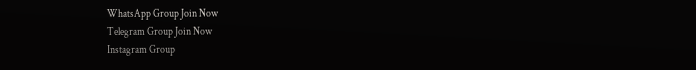WhatsApp Group Join Now
Telegram Group Join Now
Instagram Group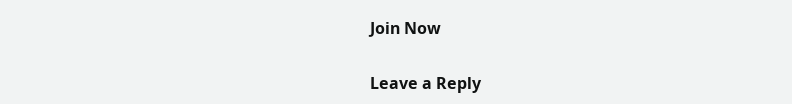Join Now

Leave a Reply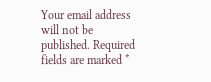Your email address will not be published. Required fields are marked *